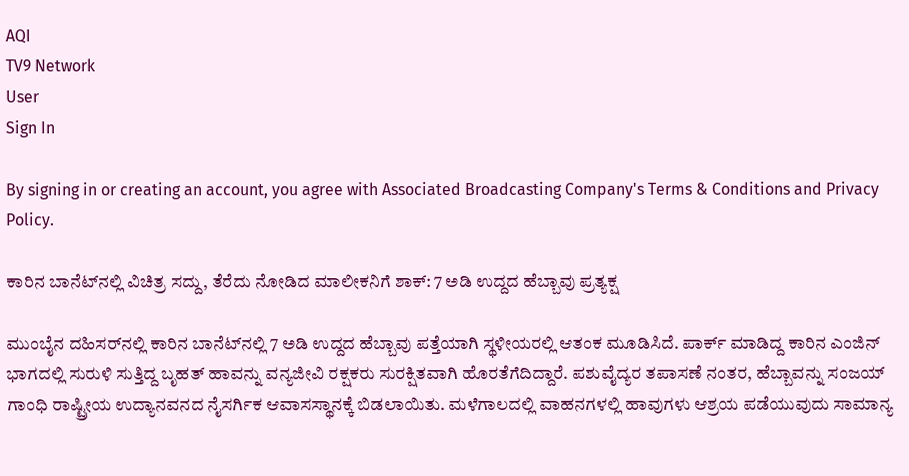AQI
TV9 Network
User
Sign In

By signing in or creating an account, you agree with Associated Broadcasting Company's Terms & Conditions and Privacy Policy.

ಕಾರಿನ ಬಾನೆಟ್‌ನಲ್ಲಿ ವಿಚಿತ್ರ ಸದ್ದು, ತೆರೆದು ನೋಡಿದ ಮಾಲೀಕನಿಗೆ ಶಾಕ್: 7 ಅಡಿ ಉದ್ದದ ಹೆಬ್ಬಾವು ಪ್ರತ್ಯಕ್ಷ

ಮುಂಬೈನ ದಹಿಸರ್‌ನಲ್ಲಿ ಕಾರಿನ ಬಾನೆಟ್‌ನಲ್ಲಿ 7 ಅಡಿ ಉದ್ದದ ಹೆಬ್ಬಾವು ಪತ್ತೆಯಾಗಿ ಸ್ಥಳೀಯರಲ್ಲಿ ಆತಂಕ ಮೂಡಿಸಿದೆ. ಪಾರ್ಕ್ ಮಾಡಿದ್ದ ಕಾರಿನ ಎಂಜಿನ್ ಭಾಗದಲ್ಲಿ ಸುರುಳಿ ಸುತ್ತಿದ್ದ ಬೃಹತ್ ಹಾವನ್ನು ವನ್ಯಜೀವಿ ರಕ್ಷಕರು ಸುರಕ್ಷಿತವಾಗಿ ಹೊರತೆಗೆದಿದ್ದಾರೆ. ಪಶುವೈದ್ಯರ ತಪಾಸಣೆ ನಂತರ, ಹೆಬ್ಬಾವನ್ನು ಸಂಜಯ್ ಗಾಂಧಿ ರಾಷ್ಟ್ರೀಯ ಉದ್ಯಾನವನದ ನೈಸರ್ಗಿಕ ಆವಾಸಸ್ಥಾನಕ್ಕೆ ಬಿಡಲಾಯಿತು. ಮಳೆಗಾಲದಲ್ಲಿ ವಾಹನಗಳಲ್ಲಿ ಹಾವುಗಳು ಆಶ್ರಯ ಪಡೆಯುವುದು ಸಾಮಾನ್ಯ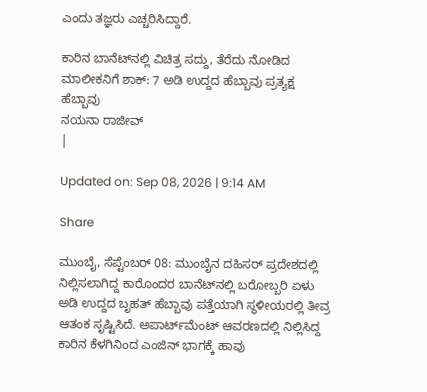ಎಂದು ತಜ್ಞರು ಎಚ್ಚರಿಸಿದ್ದಾರೆ.

ಕಾರಿನ ಬಾನೆಟ್‌ನಲ್ಲಿ ವಿಚಿತ್ರ ಸದ್ದು, ತೆರೆದು ನೋಡಿದ ಮಾಲೀಕನಿಗೆ ಶಾಕ್: 7 ಅಡಿ ಉದ್ದದ ಹೆಬ್ಬಾವು ಪ್ರತ್ಯಕ್ಷ
ಹೆಬ್ಬಾವು
ನಯನಾ ರಾಜೀವ್
|

Updated on: Sep 08, 2026 | 9:14 AM

Share

ಮುಂಬೈ, ಸೆಪ್ಟೆಂಬರ್ 08: ಮುಂಬೈನ ದಹಿಸರ್ ಪ್ರದೇಶದಲ್ಲಿ ನಿಲ್ಲಿಸಲಾಗಿದ್ದ ಕಾರೊಂದರ ಬಾನೆಟ್‌ನಲ್ಲಿ ಬರೋಬ್ಬರಿ ಏಳು ಅಡಿ ಉದ್ದದ ಬೃಹತ್ ಹೆಬ್ಬಾವು ಪತ್ತೆಯಾಗಿ ಸ್ಥಳೀಯರಲ್ಲಿ ತೀವ್ರ ಆತಂಕ ಸೃಷ್ಟಿಸಿದೆ. ಅಪಾರ್ಟ್‌ಮೆಂಟ್ ಆವರಣದಲ್ಲಿ ನಿಲ್ಲಿಸಿದ್ದ ಕಾರಿನ ಕೆಳಗಿನಿಂದ ಎಂಜಿನ್ ಭಾಗಕ್ಕೆ ಹಾವು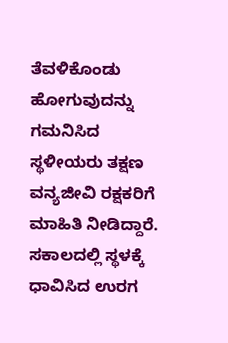ತೆವಳಿಕೊಂಡು ಹೋಗುವುದನ್ನು ಗಮನಿಸಿದ ಸ್ಥಳೀಯರು ತಕ್ಷಣ ವನ್ಯಜೀವಿ ರಕ್ಷಕರಿಗೆ ಮಾಹಿತಿ ನೀಡಿದ್ದಾರೆ. ಸಕಾಲದಲ್ಲಿ ಸ್ಥಳಕ್ಕೆ ಧಾವಿಸಿದ ಉರಗ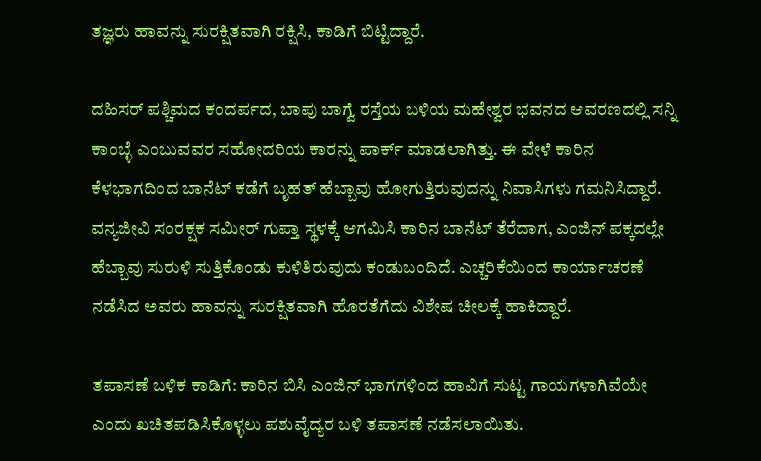ತಜ್ಞರು ಹಾವನ್ನು ಸುರಕ್ಷಿತವಾಗಿ ರಕ್ಷಿಸಿ, ಕಾಡಿಗೆ ಬಿಟ್ಟಿದ್ದಾರೆ.

ದಹಿಸರ್ ಪಶ್ಚಿಮದ ಕಂದರ್ಪದ, ಬಾಪು ಬಾಗ್ವೆ ರಸ್ತೆಯ ಬಳಿಯ ಮಹೇಶ್ವರ ಭವನದ ಆವರಣದಲ್ಲಿ ಸನ್ನಿ ಕಾಂಬ್ಳೆ ಎಂಬುವವರ ಸಹೋದರಿಯ ಕಾರನ್ನು ಪಾರ್ಕ್ ಮಾಡಲಾಗಿತ್ತು. ಈ ವೇಳೆ ಕಾರಿನ ಕೆಳಭಾಗದಿಂದ ಬಾನೆಟ್ ಕಡೆಗೆ ಬೃಹತ್ ಹೆಬ್ಬಾವು ಹೋಗುತ್ತಿರುವುದನ್ನು ನಿವಾಸಿಗಳು ಗಮನಿಸಿದ್ದಾರೆ. ವನ್ಯಜೀವಿ ಸಂರಕ್ಷಕ ಸಮೀರ್ ಗುಪ್ತಾ ಸ್ಥಳಕ್ಕೆ ಆಗಮಿಸಿ ಕಾರಿನ ಬಾನೆಟ್ ತೆರೆದಾಗ, ಎಂಜಿನ್ ಪಕ್ಕದಲ್ಲೇ ಹೆಬ್ಬಾವು ಸುರುಳಿ ಸುತ್ತಿಕೊಂಡು ಕುಳಿತಿರುವುದು ಕಂಡುಬಂದಿದೆ. ಎಚ್ಚರಿಕೆಯಿಂದ ಕಾರ್ಯಾಚರಣೆ ನಡೆಸಿದ ಅವರು ಹಾವನ್ನು ಸುರಕ್ಷಿತವಾಗಿ ಹೊರತೆಗೆದು ವಿಶೇಷ ಚೀಲಕ್ಕೆ ಹಾಕಿದ್ದಾರೆ.

ತಪಾಸಣೆ ಬಳಿಕ ಕಾಡಿಗೆ: ಕಾರಿನ ಬಿಸಿ ಎಂಜಿನ್ ಭಾಗಗಳಿಂದ ಹಾವಿಗೆ ಸುಟ್ಟ ಗಾಯಗಳಾಗಿವೆಯೇ ಎಂದು ಖಚಿತಪಡಿಸಿಕೊಳ್ಳಲು ಪಶುವೈದ್ಯರ ಬಳಿ ತಪಾಸಣೆ ನಡೆಸಲಾಯಿತು.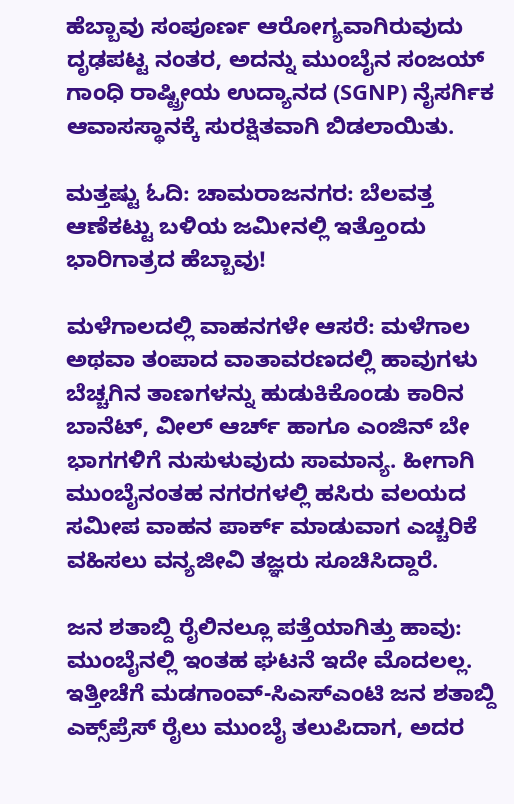ಹೆಬ್ಬಾವು ಸಂಪೂರ್ಣ ಆರೋಗ್ಯವಾಗಿರುವುದು ದೃಢಪಟ್ಟ ನಂತರ, ಅದನ್ನು ಮುಂಬೈನ ಸಂಜಯ್ ಗಾಂಧಿ ರಾಷ್ಟ್ರೀಯ ಉದ್ಯಾನದ (SGNP) ನೈಸರ್ಗಿಕ ಆವಾಸಸ್ಥಾನಕ್ಕೆ ಸುರಕ್ಷಿತವಾಗಿ ಬಿಡಲಾಯಿತು.

ಮತ್ತಷ್ಟು ಓದಿ: ಚಾಮರಾಜನಗರ: ಬೆಲವತ್ತ ಆಣೆಕಟ್ಟು ಬಳಿಯ ಜಮೀನಲ್ಲಿ ಇತ್ತೊಂದು ಭಾರಿಗಾತ್ರದ ಹೆಬ್ಬಾವು!

ಮಳೆಗಾಲದಲ್ಲಿ ವಾಹನಗಳೇ ಆಸರೆ: ಮಳೆಗಾಲ ಅಥವಾ ತಂಪಾದ ವಾತಾವರಣದಲ್ಲಿ ಹಾವುಗಳು ಬೆಚ್ಚಗಿನ ತಾಣಗಳನ್ನು ಹುಡುಕಿಕೊಂಡು ಕಾರಿನ ಬಾನೆಟ್, ವೀಲ್ ಆರ್ಚ್ ಹಾಗೂ ಎಂಜಿನ್ ಬೇ ಭಾಗಗಳಿಗೆ ನುಸುಳುವುದು ಸಾಮಾನ್ಯ. ಹೀಗಾಗಿ ಮುಂಬೈನಂತಹ ನಗರಗಳಲ್ಲಿ ಹಸಿರು ವಲಯದ ಸಮೀಪ ವಾಹನ ಪಾರ್ಕ್ ಮಾಡುವಾಗ ಎಚ್ಚರಿಕೆ ವಹಿಸಲು ವನ್ಯಜೀವಿ ತಜ್ಞರು ಸೂಚಿಸಿದ್ದಾರೆ.

ಜನ ಶತಾಬ್ದಿ ರೈಲಿನಲ್ಲೂ ಪತ್ತೆಯಾಗಿತ್ತು ಹಾವು: ಮುಂಬೈನಲ್ಲಿ ಇಂತಹ ಘಟನೆ ಇದೇ ಮೊದಲಲ್ಲ. ಇತ್ತೀಚೆಗೆ ಮಡಗಾಂವ್-ಸಿಎಸ್‌ಎಂಟಿ ಜನ ಶತಾಬ್ದಿ ಎಕ್ಸ್‌ಪ್ರೆಸ್ ರೈಲು ಮುಂಬೈ ತಲುಪಿದಾಗ, ಅದರ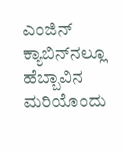ಎಂಜಿನ್ ಕ್ಯಾಬಿನ್‌ನಲ್ಲೂ ಹೆಬ್ಬಾವಿನ ಮರಿಯೊಂದು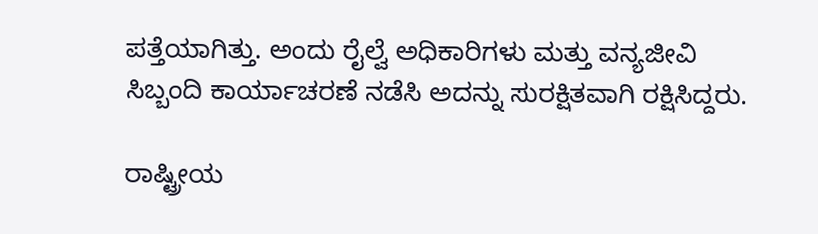ಪತ್ತೆಯಾಗಿತ್ತು. ಅಂದು ರೈಲ್ವೆ ಅಧಿಕಾರಿಗಳು ಮತ್ತು ವನ್ಯಜೀವಿ ಸಿಬ್ಬಂದಿ ಕಾರ್ಯಾಚರಣೆ ನಡೆಸಿ ಅದನ್ನು ಸುರಕ್ಷಿತವಾಗಿ ರಕ್ಷಿಸಿದ್ದರು.

ರಾಷ್ಟ್ರೀಯ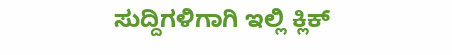ಸುದ್ದಿಗಳಿಗಾಗಿ ಇಲ್ಲಿ ಕ್ಲಿಕ್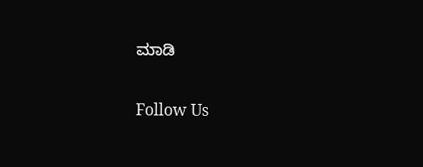ಮಾಡಿ

Follow Us